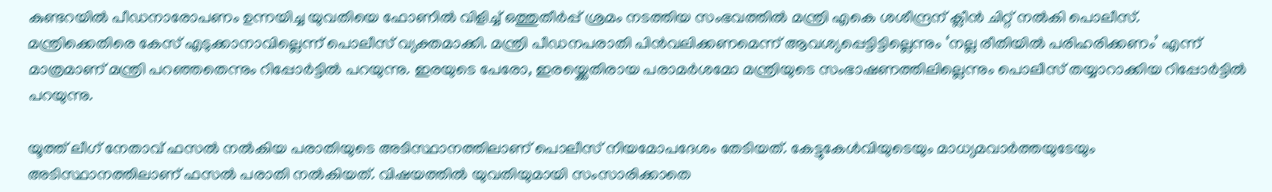കുണ്ടറയില്‍ പീഡനാരോപണം ഉന്നയിച്ച യുവതിയെ ഫോണില്‍ വിളിച്ച് ഒത്തുതീര്‍പ്പ് ശ്രമം നടത്തിയ സംഭവത്തില്‍ മന്ത്രി എകെ ശശീന്ദ്രന് ക്ലീന്‍ ചിറ്റ് നല്‍കി പൊലീസ്. മന്ത്രിക്കെതിരെ കേസ് എടുക്കാനാവില്ലെന്ന് പൊലീസ് വ്യക്തമാക്കി. മന്ത്രി പീഡനപരാതി പിന്‍വലിക്കണമെന്ന് ആവശ്യപ്പെട്ടിട്ടില്ലെന്നും ‘നല്ല രീതിയില്‍ പരിഹരിക്കണം’ എന്ന് മാത്രമാണ് മന്ത്രി പറഞ്ഞതെന്നും റിപ്പോര്‍ട്ടില്‍ പറയുന്നു. ഇരയുടെ പേരോ, ഇരയ്ക്കെതിരായ പരാമര്‍ശമോ മന്ത്രിയുടെ സംഭാഷണത്തിലില്ലെന്നും പൊലീസ് തയ്യാറാക്കിയ റിപ്പോര്‍ട്ടില്‍ പറയുന്നു.

യൂത്ത് ലീഗ് നേതാവ് ഫസല്‍ നല്‍കിയ പരാതിയുടെ അടിസ്ഥാനത്തിലാണ് പൊലീസ് നിയമോപദേശം തേടിയത്. കേട്ടുകേള്‍വിയുടെയും മാധ്യമവാര്‍ത്തയുടേയും അടിസ്ഥാനത്തിലാണ് ഫസല്‍ പരാതി നല്‍കിയത്. വിഷയത്തില്‍ യുവതിയുമായി സംസാരിക്കാതെ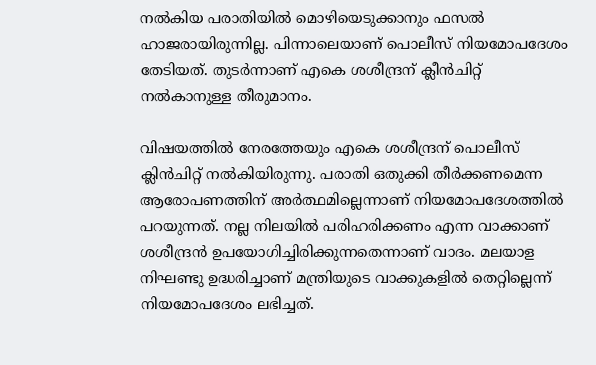നല്‍കിയ പരാതിയില്‍ മൊഴിയെടുക്കാനും ഫസല്‍ ഹാജരായിരുന്നില്ല. പിന്നാലെയാണ് പൊലീസ് നിയമോപദേശം തേടിയത്. തുടര്‍ന്നാണ് എകെ ശശീന്ദ്രന് ക്ലീന്‍ചിറ്റ് നല്‍കാനുള്ള തീരുമാനം.

വിഷയത്തില്‍ നേരത്തേയും എകെ ശശീന്ദ്രന് പൊലീസ് ക്ലിന്‍ചിറ്റ് നല്‍കിയിരുന്നു. പരാതി ഒതുക്കി തീര്‍ക്കണമെന്ന ആരോപണത്തിന് അര്‍ത്ഥമില്ലെന്നാണ് നിയമോപദേശത്തില്‍ പറയുന്നത്. നല്ല നിലയില്‍ പരിഹരിക്കണം എന്ന വാക്കാണ് ശശീന്ദ്രന്‍ ഉപയോഗിച്ചിരിക്കുന്നതെന്നാണ് വാദം. മലയാള നിഘണ്ടു ഉദ്ധരിച്ചാണ് മന്ത്രിയുടെ വാക്കുകളില്‍ തെറ്റില്ലെന്ന് നിയമോപദേശം ലഭിച്ചത്.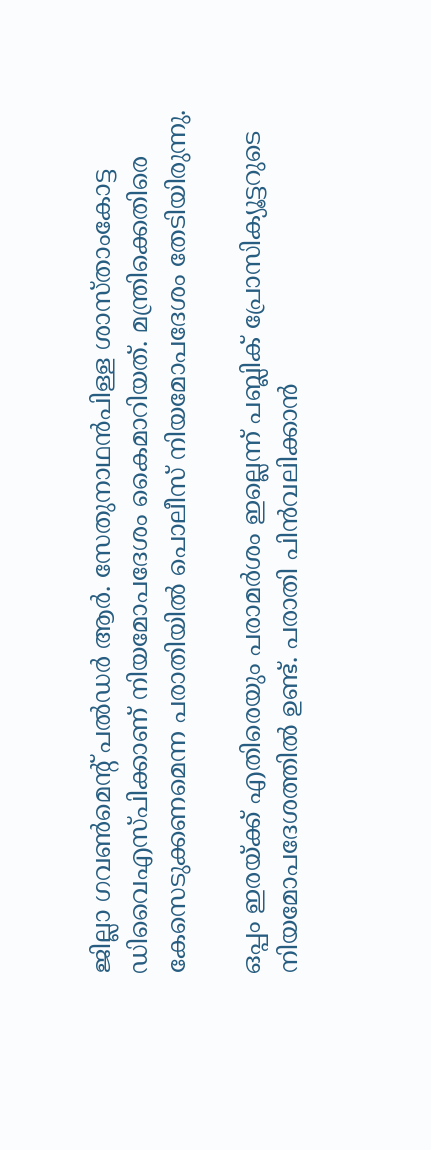ജില്ലാ ഗവണ്‍മെന്റ് പല്‍ഡര്‍ ആര്‍. സേതുനാഥന്‍പിള്ള ശാസ്താംകോട്ട ഡിവൈഎസ്പിക്കാണ് നിയമോപദേശം കൈമാറിയത്. മന്ത്രിക്കെതിരെ കേസെടുക്കണമെന്ന പരാതിയില്‍ പൊലീസ് നിയമോപദേശം തേടിയിരുന്നു.

ഒപ്പം ഇരയ്ക്ക് എതിരെയും പരാമര്‍ശം ഇല്ലെന്ന് പബ്ലിക് പ്രോസിക്യൂട്ടറുടെ നിയമോപദേശത്തില്‍ ഉണ്ട്. പരാതി പിന്‍വലിക്കാന്‍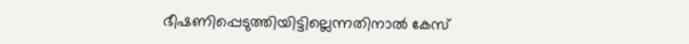ഭീഷണിപ്പെടുത്തിയിട്ടില്ലെന്നതിനാല്‍ കേസ്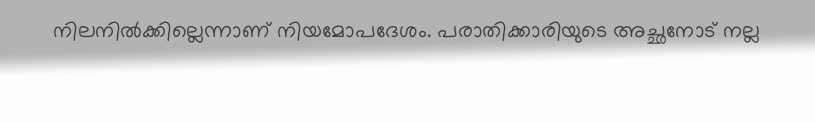നിലനില്‍ക്കില്ലെന്നാണ് നിയമോപദേശം. പരാതിക്കാരിയുടെ അച്ഛനോട് നല്ല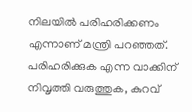നിലയില്‍ പരിഹരിക്കണം എന്നാണ് മന്ത്രി പറഞ്ഞത്. പരിഹരിക്കുക എന്ന വാക്കിന് നിവൃത്തി വരുത്തുക, കുറവ്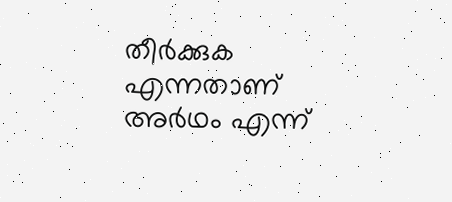തീര്‍ക്കുക എന്നതാണ് അര്‍ഥം എന്ന്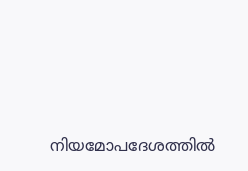നിയമോപദേശത്തില്‍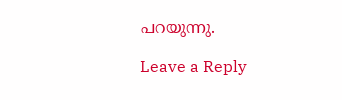പറയുന്നു.

Leave a Reply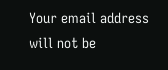Your email address will not be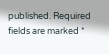published. Required fields are marked *